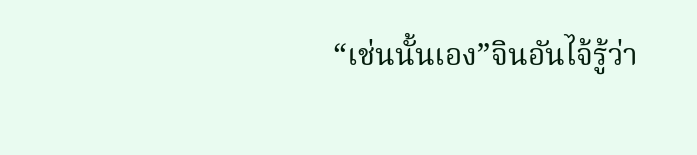“เช่นนั้นเอง”จินอันไจ้รู้ว่า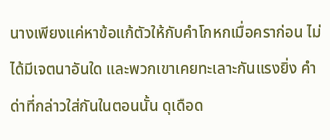นางเพียงแค่หาข้อแก้ตัวให้กับคำโกหกเมื่อคราก่อน ไม่ได้มีเจตนาอันใด และพวกเขาเคยทะเลาะกันแรงยิ่ง คำด่าที่กล่าวใส่กันในตอนนั้น ดุเดือด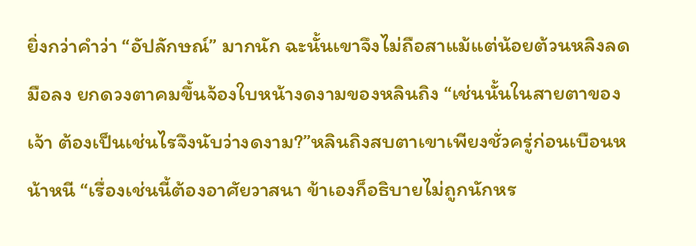ยิ่งกว่าคำว่า “อัปลักษณ์” มากนัก ฉะนั้นเขาจึงไม่ถือสาแม้แต่น้อยต้วนหลิงลดมือลง ยกดวงตาคมขึ้นจ้องใบหน้างดงามของหลินถิง “เช่นนั้นในสายตาของเจ้า ต้องเป็นเช่นไรจึงนับว่างดงาม?”หลินถิงสบตาเขาเพียงชั่วครู่ก่อนเบือนหน้าหนี “เรื่องเช่นนี้ต้องอาศัยวาสนา ข้าเองก็อธิบายไม่ถูกนักหร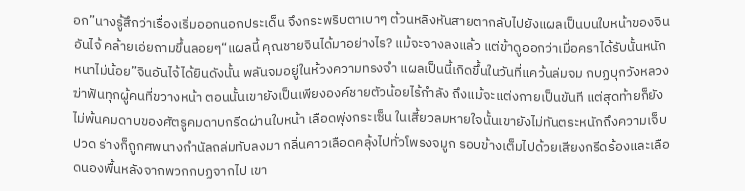อก”นางรู้สึกว่าเรื่องเริ่มออกนอกประเด็น จึงกระพริบตาเบาๆ ต้วนหลิงหันสายตากลับไปยังแผลเป็นบนใบหน้าของจินอันไจ้ คล้ายเอ่ยถามขึ้นลอยๆ“แผลนี้ คุณชายจินได้มาอย่างไร? แม้จะจางลงแล้ว แต่ข้าดูออกว่าเมื่อคราได้รับนั้นหนักหนาไม่น้อย”จินอันไจ้ได้ยินดังนั้น พลันจมอยู่ในห้วงความทรงจำ แผลเป็นนี้เกิดขึ้นในวันที่แคว้นล่มจม กบฏบุกวังหลวง ฆ่าฟันทุกผู้คนที่ขวางหน้า ตอนนั้นเขายังเป็นเพียงองค์ชายตัวน้อยไร้กำลัง ถึงแม้จะแต่งกายเป็นขันที แต่สุดท้ายก็ยังไม่พ้นคมดาบของศัตรูคมดาบกรีดผ่านใบหน้า เลือดพุ่งกระเซ็น ในเสี้ยวลมหายใจนั้นเขายังไม่ทันตระหนักถึงความเจ็บปวด ร่างก็ถูกศพนางกำนัลถล่มทับลงมา กลิ่นคาวเลือดคลุ้งไปทั่วโพรงจมูก รอบข้างเต็มไปด้วยเสียงกรีดร้องและเลือดนองพื้นหลังจากพวกกบฏจากไป เขา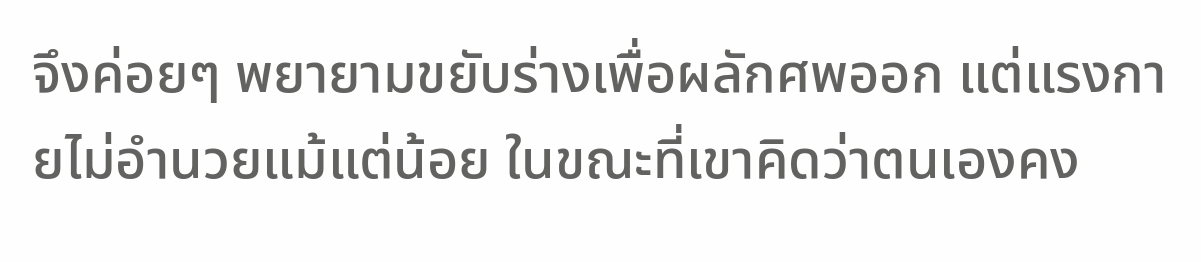จึงค่อยๆ พยายามขยับร่างเพื่อผลักศพออก แต่แรงกายไม่อำนวยแม้แต่น้อย ในขณะที่เขาคิดว่าตนเองคง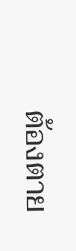ต้องตาย